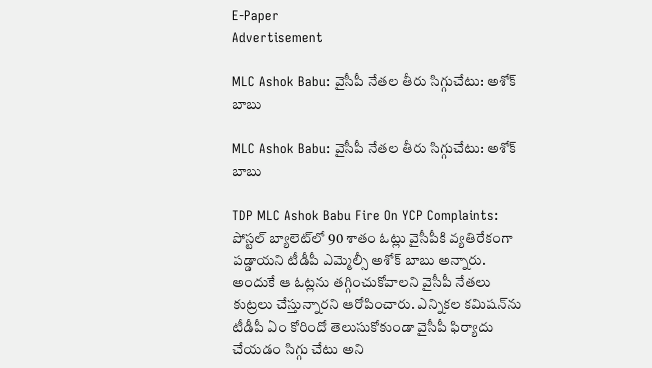E-Paper
Advertisement

MLC Ashok Babu: వైసీపీ నేతల తీరు సిగ్గుచేటు: అశోక్ బాబు

MLC Ashok Babu: వైసీపీ నేతల తీరు సిగ్గుచేటు: అశోక్ బాబు

TDP MLC Ashok Babu Fire On YCP Complaints: పోస్టల్ బ్యాలెట్‌‌లో 90 శాతం ఓట్లు వైసీపీకి వ్యతిరేకంగా పడ్డాయని టీడీపీ ఎమ్మెల్సీ అశోక్ బాబు అన్నారు. అందుకే ఆ ఓట్లను తగ్గించుకోవాలని వైసీపీ నేతలు కుట్రలు చేస్తున్నారని ఆరోపించారు. ఎన్నికల కమిషన్‌ను టీడీపీ ఏం కోరిందో తెలుసుకోకుండా వైసీపీ ఫిర్యాదు చేయడం సిగ్గు చేటు అని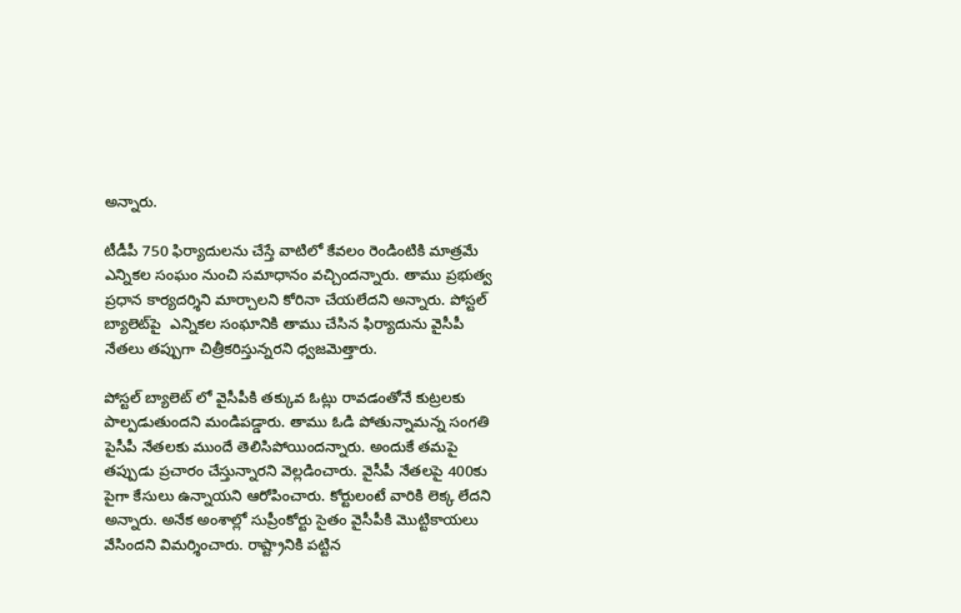అన్నారు.

టీడీపీ 750 ఫిర్యాదులను చేస్తే వాటిలో కేవలం రెండింటికి మాత్రమే ఎన్నికల సంఘం నుంచి సమాధానం వచ్చిందన్నారు. తాము ప్రభుత్వ ప్రధాన కార్యదర్శిని మార్చాలని కోరినా చేయలేదని అన్నారు. పోస్టల్ బ్యాలెట్‌పై  ఎన్నికల సంఘానికి తాము చేసిన ఫిర్యాదును వైసీపీ నేతలు తప్పుగా చిత్రీకరిస్తున్నరని ధ్వజమెత్తారు.

పోస్టల్ బ్యాలెట్ లో వైసీపీకి తక్కువ ఓట్లు రావడంతోనే కుట్రలకు పాల్పడుతుందని మండిపడ్డారు. తాము ఓడి పోతున్నామన్న సంగతి పైసీపీ నేతలకు ముందే తెలిసిపోయిందన్నారు. అందుకే తమపై తప్పుడు ప్రచారం చేస్తున్నారని వెల్లడించారు. వైసీపీ నేతలపై 400కు పైగా కేసులు ఉన్నాయని ఆరోపించారు. కోర్టులంటే వారికి లెక్క లేదని అన్నారు. అనేక అంశాల్లో సుప్రీంకోర్టు సైతం వైసీపీకి మొట్టికాయలు వేసిందని విమర్శించారు. రాష్ట్రానికి పట్టిన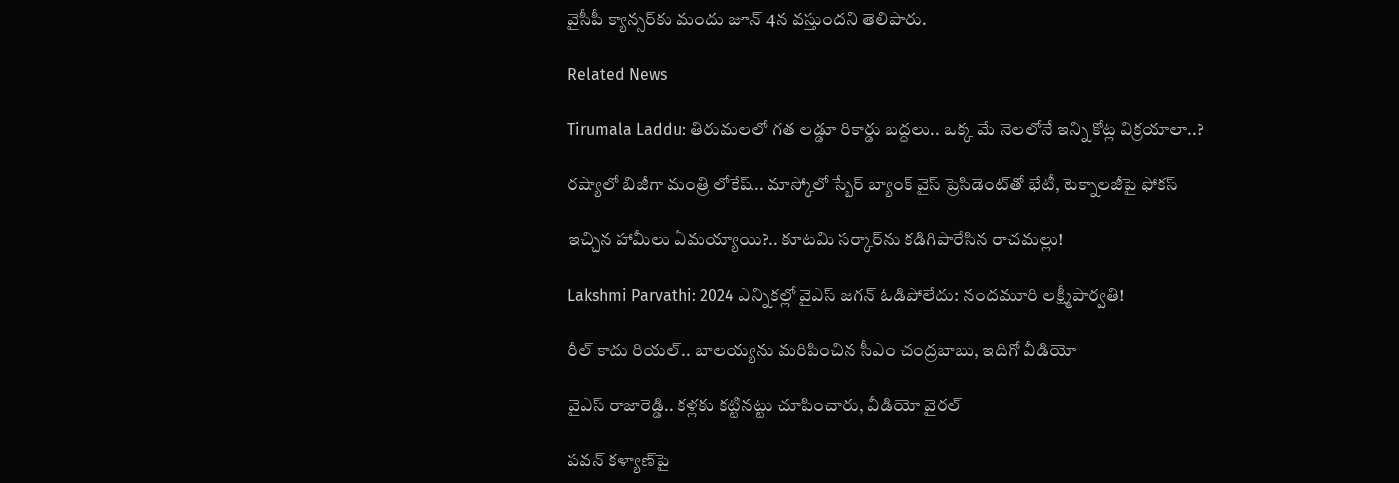వైసీపీ క్యాన్సర్‌కు మందు జూన్ 4న వస్తుందని తెలిపారు.

Related News

Tirumala Laddu: తిరుమలలో గత లడ్డూ రికార్డు బద్దలు.. ఒక్క మే నెలలోనే ఇన్ని కోట్ల విక్రయాలా..?

రష్యాలో బిజీగా మంత్రి లోకేష్.. మాస్కోలో స్బేర్‌ బ్యాంక్ వైస్ ప్రెసిడెంట్‌తో భేటీ, టెక్నాలజీపై ఫోకస్

ఇచ్చిన హామీలు ఏమయ్యాయి?.. కూటమి సర్కార్‌ను కడిగిపారేసిన రాచమల్లు!

Lakshmi Parvathi: 2024 ఎన్నికల్లో వైఎస్ జగన్ ఓడిపోలేదు: నందమూరి లక్ష్మీపార్వతి!

రీల్ కాదు రియల్.. బాలయ్యను మరిపించిన సీఎం చంద్రబాబు, ఇదిగో వీడియో

వైఎస్ రాజారెడ్డి.. కళ్లకు కట్టినట్టు చూపించారు, వీడియో వైరల్

పవన్ కళ్యాణ్‌పై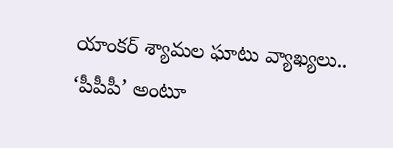యాంకర్ శ్యామల ఘాటు వ్యాఖ్యలు.. ‘పీపీపీ’ అంటూ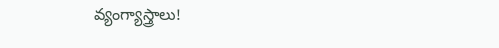వ్యంగ్యాస్త్రాలు!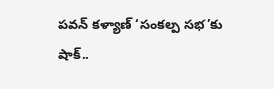పవన్ కళ్యాణ్ ‘సంకల్ప సభ’కు షాక్..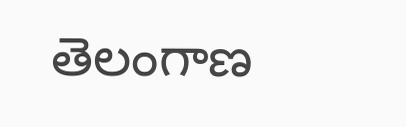తెలంగాణ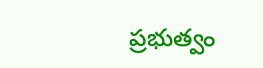ప్రభుత్వం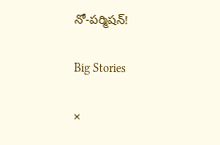నో-పర్మిషన్!

Big Stories

×